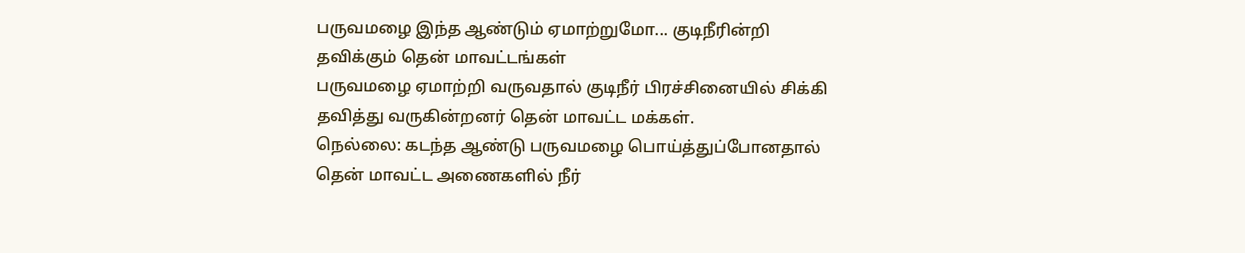பருவமழை இந்த ஆண்டும் ஏமாற்றுமோ... குடிநீரின்றி தவிக்கும் தென் மாவட்டங்கள்
பருவமழை ஏமாற்றி வருவதால் குடிநீர் பிரச்சினையில் சிக்கி தவித்து வருகின்றனர் தென் மாவட்ட மக்கள்.
நெல்லை: கடந்த ஆண்டு பருவமழை பொய்த்துப்போனதால் தென் மாவட்ட அணைகளில் நீர்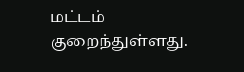மட்டம் குறைந்துள்ளது.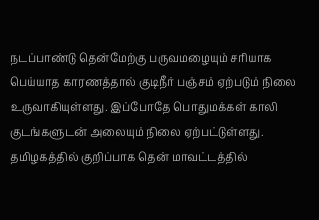நடப்பாண்டு தென்மேற்கு பருவமழையும் சரியாக பெய்யாத காரணத்தால் குடிநீர் பஞ்சம் ஏற்படும் நிலை உருவாகியுள்ளது. இப்போதே பொதுமக்கள் காலி குடங்களுடன் அலையும் நிலை ஏற்பட்டுள்ளது.
தமிழகத்தில் குறிப்பாக தென் மாவட்டத்தில்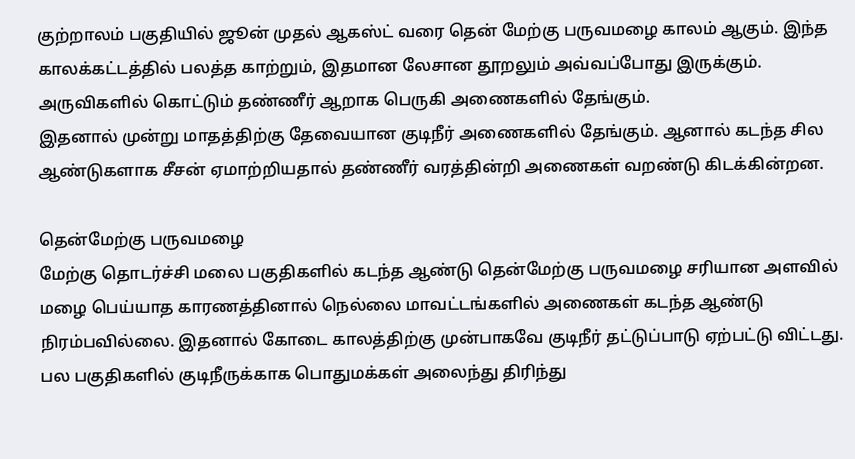குற்றாலம் பகுதியில் ஜூன் முதல் ஆகஸ்ட் வரை தென் மேற்கு பருவமழை காலம் ஆகும். இந்த காலக்கட்டத்தில் பலத்த காற்றும், இதமான லேசான தூறலும் அவ்வப்போது இருக்கும். அருவிகளில் கொட்டும் தண்ணீர் ஆறாக பெருகி அணைகளில் தேங்கும்.
இதனால் முன்று மாதத்திற்கு தேவையான குடிநீர் அணைகளில் தேங்கும். ஆனால் கடந்த சில ஆண்டுகளாக சீசன் ஏமாற்றியதால் தண்ணீர் வரத்தின்றி அணைகள் வறண்டு கிடக்கின்றன.

தென்மேற்கு பருவமழை
மேற்கு தொடர்ச்சி மலை பகுதிகளில் கடந்த ஆண்டு தென்மேற்கு பருவமழை சரியான அளவில் மழை பெய்யாத காரணத்தினால் நெல்லை மாவட்டங்களில் அணைகள் கடந்த ஆண்டு நிரம்பவில்லை. இதனால் கோடை காலத்திற்கு முன்பாகவே குடிநீர் தட்டுப்பாடு ஏற்பட்டு விட்டது. பல பகுதிகளில் குடிநீருக்காக பொதுமக்கள் அலைந்து திரிந்து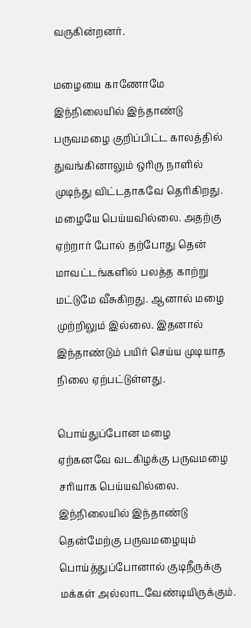வருகின்றனர்.

மழையை காணோமே
இந்நிலையில் இந்தாண்டு பருவமழை குறிப்பிட்ட காலத்தில் துவங்கினாலும் ஒரிரு நாளில் முடிந்து விட்டதாகவே தெரிகிறது. மழையே பெய்யவில்லை. அதற்கு ஏற்றார் போல் தற்போது தென் மாவட்டங்களில் பலத்த காற்று மட்டுமே வீசுகிறது. ஆனால் மழை முற்றிலும் இல்லை. இதனால் இந்தாண்டும் பயிர் செய்ய முடியாத நிலை ஏற்பட்டுள்ளது.

பொய்துப்போன மழை
ஏற்கனவே வடகிழக்கு பருவமழை சரியாக பெய்யவில்லை. இந்நிலையில் இந்தாண்டு தென்மேற்கு பருவமழையும் பொய்த்துப்போனால் குடிநீருக்கு மக்கள் அல்லாடவேண்டியிருக்கும்.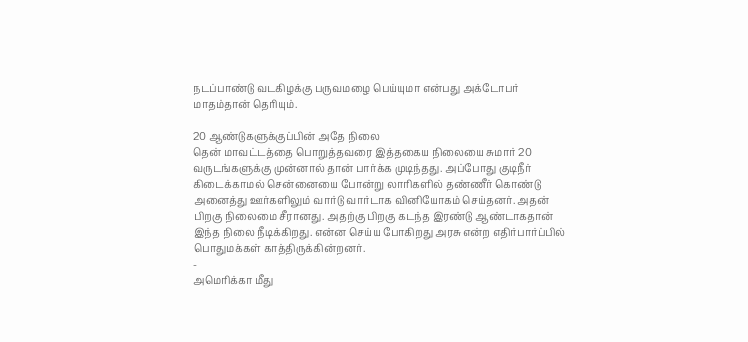நடப்பாண்டு வடகிழக்கு பருவமழை பெய்யுமா என்பது அக்டோபர் மாதம்தான் தெரியும்.

20 ஆண்டுகளுக்குப்பின் அதே நிலை
தென் மாவட்டத்தை பொறுத்தவரை இத்தகைய நிலையை சுமார் 20 வருடங்களுக்கு முன்னால் தான் பார்க்க முடிந்தது. அப்போது குடிநீர் கிடைக்காமல் சென்னையை போன்று லாரிகளில் தண்ணீர் கொண்டு அனைத்து ஊர்களிலும் வார்டு வார்டாக வினியோகம் செய்தனர். அதன் பிறகு நிலைமை சீரானது. அதற்கு பிறகு கடந்த இரண்டு ஆண்டாகதான் இந்த நிலை நீடிக்கிறது. என்ன செய்ய போகிறது அரசு என்ற எதிர்பார்ப்பில் பொதுமக்கள் காத்திருக்கின்றனர்.
-
அமெரிக்கா மீது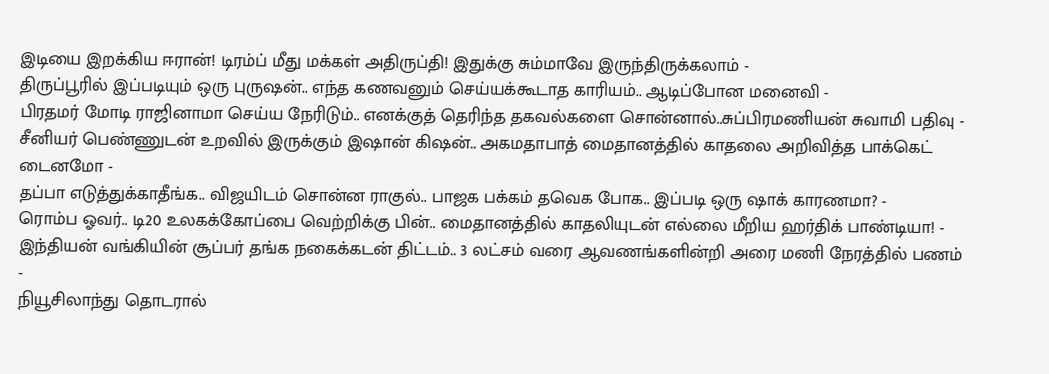இடியை இறக்கிய ஈரான்! டிரம்ப் மீது மக்கள் அதிருப்தி! இதுக்கு சும்மாவே இருந்திருக்கலாம் -
திருப்பூரில் இப்படியும் ஒரு புருஷன்.. எந்த கணவனும் செய்யக்கூடாத காரியம்.. ஆடிப்போன மனைவி -
பிரதமர் மோடி ராஜினாமா செய்ய நேரிடும்.. எனக்குத் தெரிந்த தகவல்களை சொன்னால்..சுப்பிரமணியன் சுவாமி பதிவு -
சீனியர் பெண்ணுடன் உறவில் இருக்கும் இஷான் கிஷன்.. அகமதாபாத் மைதானத்தில் காதலை அறிவித்த பாக்கெட் டைனமோ -
தப்பா எடுத்துக்காதீங்க.. விஜயிடம் சொன்ன ராகுல்.. பாஜக பக்கம் தவெக போக.. இப்படி ஒரு ஷாக் காரணமா? -
ரொம்ப ஓவர்.. டி20 உலகக்கோப்பை வெற்றிக்கு பின்.. மைதானத்தில் காதலியுடன் எல்லை மீறிய ஹர்திக் பாண்டியா! -
இந்தியன் வங்கியின் சூப்பர் தங்க நகைக்கடன் திட்டம்.. 3 லட்சம் வரை ஆவணங்களின்றி அரை மணி நேரத்தில் பணம் -
நியூசிலாந்து தொடரால்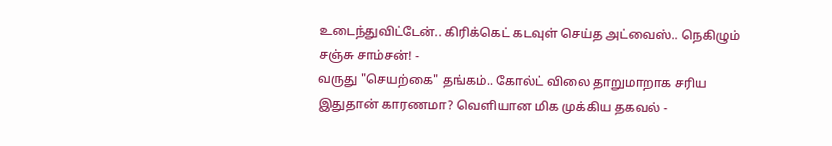உடைந்துவிட்டேன்.. கிரிக்கெட் கடவுள் செய்த அட்வைஸ்.. நெகிழும் சஞ்சு சாம்சன்! -
வருது "செயற்கை" தங்கம்.. கோல்ட் விலை தாறுமாறாக சரிய இதுதான் காரணமா? வெளியான மிக முக்கிய தகவல் -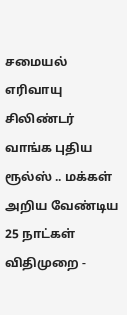சமையல் எரிவாயு சிலிண்டர் வாங்க புதிய ரூல்ஸ் .. மக்கள் அறிய வேண்டிய 25 நாட்கள் விதிமுறை -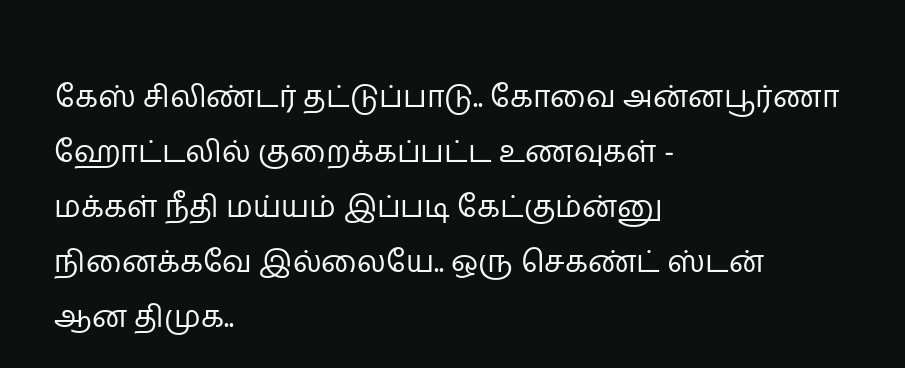கேஸ் சிலிண்டர் தட்டுப்பாடு.. கோவை அன்னபூர்ணா ஹோட்டலில் குறைக்கப்பட்ட உணவுகள் -
மக்கள் நீதி மய்யம் இப்படி கேட்கும்ன்னு நினைக்கவே இல்லையே.. ஒரு செகண்ட் ஸ்டன் ஆன திமுக..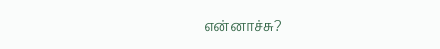என்னாச்சு?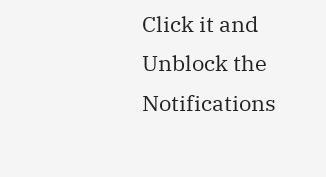Click it and Unblock the Notifications